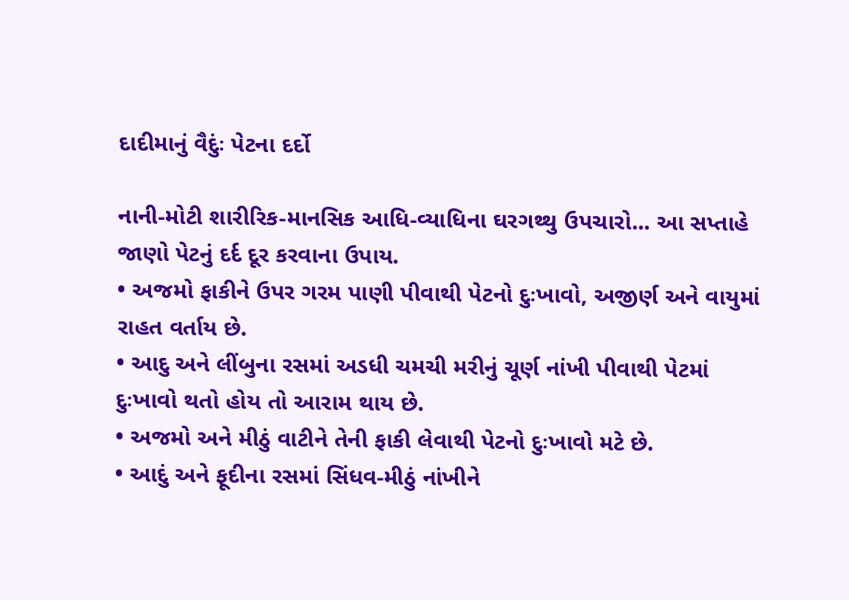દાદીમાનું વૈદુંઃ પેટના દર્દો

નાની-મોટી શારીરિક-માનસિક આધિ-વ્યાધિના ઘરગથ્થુ ઉપચારો... આ સપ્તાહે જાણો પેટનું દર્દ દૂર કરવાના ઉપાય.
• અજમો ફાકીને ઉપર ગરમ પાણી પીવાથી પેટનો દુઃખાવો, અજીર્ણ અને વાયુમાં રાહત વર્તાય છે.
• આદુ અને લીંબુના રસમાં અડધી ચમચી મરીનું ચૂર્ણ નાંખી પીવાથી પેટમાં દુઃખાવો થતો હોય તો આરામ થાય છે.
• અજમો અને મીઠું વાટીને તેની ફાકી લેવાથી પેટનો દુઃખાવો મટે છે.
• આદું અને ફૂદીના રસમાં સિંધવ-મીઠું નાંખીને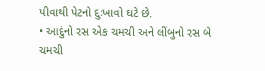પીવાથી પેટનો દુઃખાવો ઘટે છે.
• આદુંનો રસ એક ચમચી અને લીંબુનો રસ બે ચમચી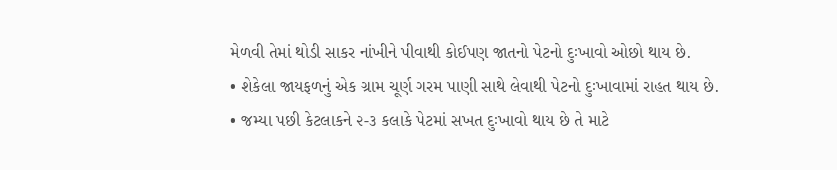મેળવી તેમાં થોડી સાકર નાંખીને પીવાથી કોઈપણ જાતનો પેટનો દુઃખાવો ઓછો થાય છે.
• શેકેલા જાયફળનું એક ગ્રામ ચૂર્ણ ગરમ પાણી સાથે લેવાથી પેટનો દુઃખાવામાં રાહત થાય છે.
• જમ્યા પછી કેટલાકને ૨-૩ કલાકે પેટમાં સખત દુઃખાવો થાય છે તે માટે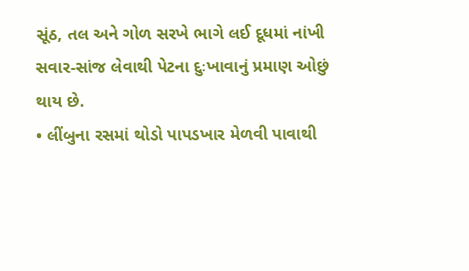સૂંઠ, તલ અને ગોળ સરખે ભાગે લઈ દૂધમાં નાંખી સવાર-સાંજ લેવાથી પેટના દુઃખાવાનું પ્રમાણ ઓછું થાય છે.
• લીંબુના રસમાં થોડો પાપડખાર મેળવી પાવાથી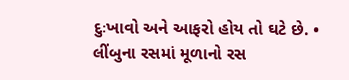દુઃખાવો અને આફરો હોય તો ઘટે છે. • લીંબુના રસમાં મૂળાનો રસ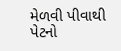મેળવી પીવાથી પેટનો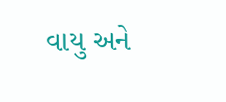વાયુ અને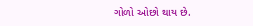ગોળો ઓછો થાય છે.